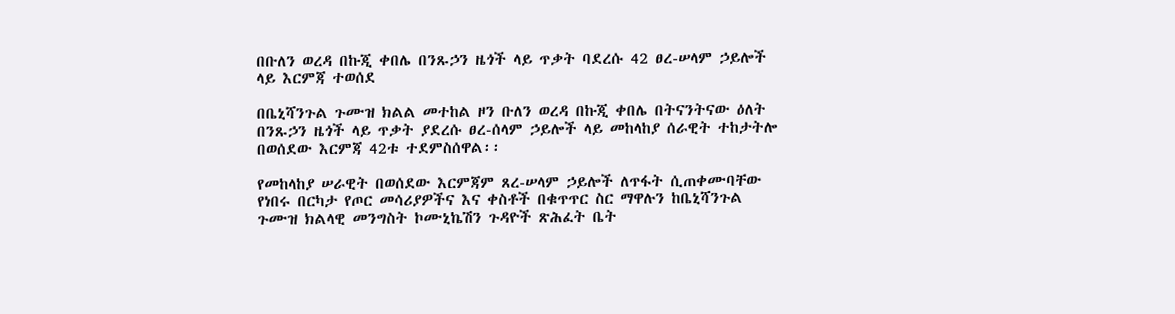በቡለን ወረዳ በኩጂ ቀበሌ በንጹኃን ዜጎች ላይ ጥቃት ባደረሱ 42 ፀረ-ሠላም ኃይሎች ላይ እርምጃ ተወሰደ

በቤኒሻንጉል ጉሙዝ ክልል መተከል ዞን ቡለን ወረዳ በኩጂ ቀበሌ በትናንትናው ዕለት በንጹኃን ዜጎች ላይ ጥቃት ያደረሱ ፀረ-ሰላም ኃይሎች ላይ መከላከያ ሰራዊት ተከታትሎ በወሰደው እርምጃ 42ቱ ተደምስሰዋል፡፡

የመከላከያ ሠራዊት በወሰደው እርምጃም ጸረ-ሠላም ኃይሎች ለጥፋት ሲጠቀሙባቸው የነበሩ በርካታ የጦር መሳሪያዎችና እና ቀስቶች በቁጥጥር ስር ማዋሉን ከቤኒሻንጉል ጉሙዝ ክልላዊ መንግስት ኮሙኒኬሽን ጉዳዮች ጽሕፈት ቤት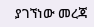ያገኘነው መረጃ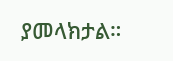ያመላክታል።